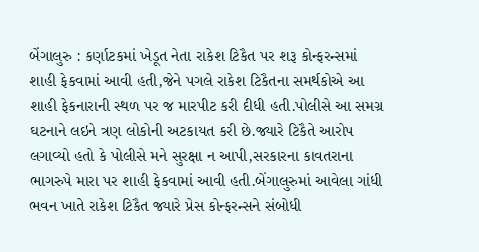બેંગાલુરુ : કર્ણાટકમાં ખેડૂત નેતા રાકેશ ટિકૈત પર શરૂ કોન્ફરન્સમાં શાહી ફેકવામાં આવી હતી,જેને પગલે રાકેશ ટિકૈતના સમર્થકોએ આ શાહી ફેકનારાની સ્થળ પર જ મારપીટ કરી દીધી હતી.પોલીસે આ સમગ્ર ઘટનાને લઇને ત્રણ લોકોની અટકાયત કરી છે.જ્યારે ટિકૈતે આરોપ લગાવ્યો હતો કે પોલીસે મને સુરક્ષા ન આપી,સરકારના કાવતરાના ભાગરુપે મારા પર શાહી ફેકવામાં આવી હતી.બેંગાલુરુમાં આવેલા ગાંધી ભવન ખાતે રાકેશ ટિકૈત જ્યારે પ્રેસ કોન્ફરન્સને સંબોધી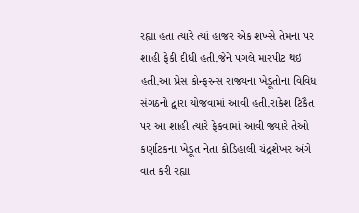રહ્યા હતા ત્યારે ત્યાં હાજર એક શખ્સે તેમના પર શાહી ફેકી દીધી હતી.જેને પગલે મારપીટ થઇ હતી.આ પ્રેસ કોન્ફરન્સ રાજ્યના ખેડૂતોના વિવિધ સંગઠનો દ્વારા યોજવામાં આવી હતી.રાકેશ ટિકૈત પર આ શાહી ત્યારે ફેકવામાં આવી જ્યારે તેઓ કર્ણાટકના ખેડૂત નેતા કોડિહાલી ચંદ્રશેખર અંગે વાત કરી રહ્યા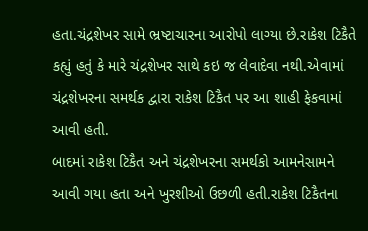હતા.ચંદ્રશેખર સામે ભ્રષ્ટાચારના આરોપો લાગ્યા છે.રાકેશ ટિકૈતે કહ્યું હતું કે મારે ચંદ્રશેખર સાથે કઇ જ લેવાદેવા નથી.એવામાં ચંદ્રશેખરના સમર્થક દ્વારા રાકેશ ટિકૈત પર આ શાહી ફેકવામાં આવી હતી.
બાદમાં રાકેશ ટિકૈત અને ચંદ્રશેખરના સમર્થકો આમનેસામને આવી ગયા હતા અને ખુરશીઓ ઉછળી હતી.રાકેશ ટિકૈતના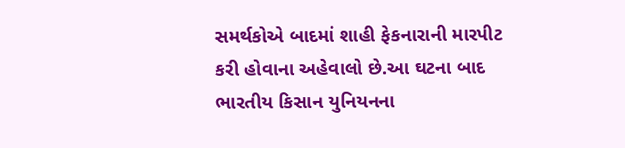સમર્થકોએ બાદમાં શાહી ફેકનારાની મારપીટ કરી હોવાના અહેવાલો છે.આ ઘટના બાદ ભારતીય કિસાન યુનિયનના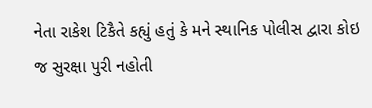નેતા રાકેશ ટિકૈતે કહ્યું હતું કે મને સ્થાનિક પોલીસ દ્વારા કોઇ જ સુરક્ષા પુરી નહોતી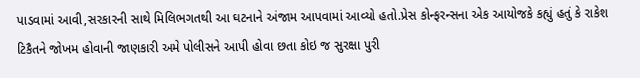પાડવામાં આવી,સરકારની સાથે મિલિભગતથી આ ઘટનાને અંજામ આપવામાં આવ્યો હતો.પ્રેસ કોન્ફરન્સના એક આયોજકે કહ્યું હતું કે રાકેશ ટિકૈતને જોખમ હોવાની જાણકારી અમે પોલીસને આપી હોવા છતા કોઇ જ સુરક્ષા પુરી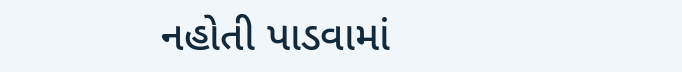નહોતી પાડવામાં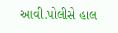આવી.પોલીસે હાલ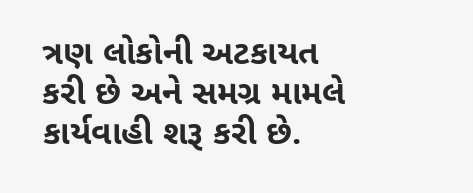ત્રણ લોકોની અટકાયત કરી છે અને સમગ્ર મામલે કાર્યવાહી શરૂ કરી છે.